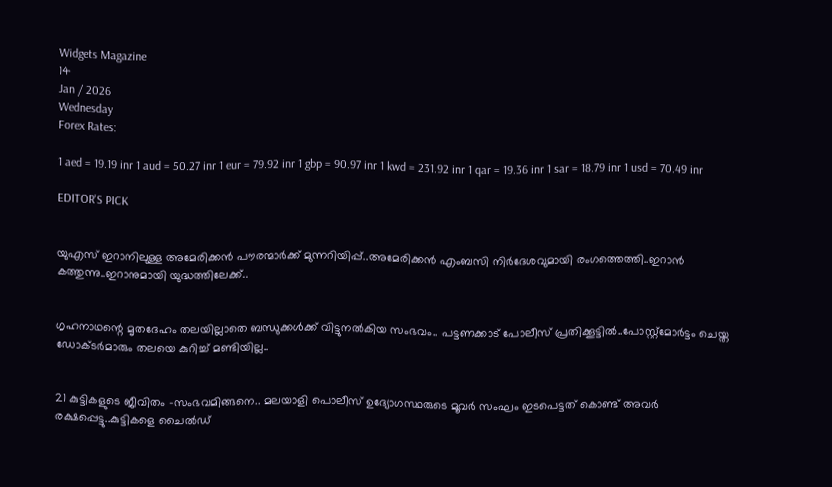Widgets Magazine
14
Jan / 2026
Wednesday
Forex Rates:

1 aed = 19.19 inr 1 aud = 50.27 inr 1 eur = 79.92 inr 1 gbp = 90.97 inr 1 kwd = 231.92 inr 1 qar = 19.36 inr 1 sar = 18.79 inr 1 usd = 70.49 inr

EDITOR'S PICK


യുഎസ് ഇറാനിലുള്ള അമേരിക്കൻ പൗരന്മാര്‍ക്ക് മുന്നറിയിപ്പ്..അമേരിക്കന്‍ എംബസി നിർദേശവുമായി രംഗത്തെത്തി..ഇറാൻ കത്തുന്നു..ഇറാനുമായി യുദ്ധത്തിലേക്ക്..


ഗൃഹനാഥന്റെ മൃതദേഹം തലയില്ലാതെ ബന്ധുക്കള്‍ക്ക് വിട്ടുനല്‍കിയ സംഭവം.. പട്ടണക്കാട് പോലീസ് പ്രതിക്കൂട്ടില്‍..പോസ്റ്റ്‌മോര്‍ട്ടം ചെയ്ത ഡോക്ടര്‍മാരും തലയെ കുറിച്ച് മണ്ടിയില്ല..


21 കുട്ടികളുടെ ജീവിതം -സംഭവമിങ്ങനെ.. മലയാളി പൊലീസ് ഉദ്യോഗസ്ഥരുടെ മൂവര്‍ സംഘം ഇടപെട്ടത് കൊണ്ട് അവർ രക്ഷപ്പെട്ടു..കുട്ടികളെ ചൈല്‍ഡ്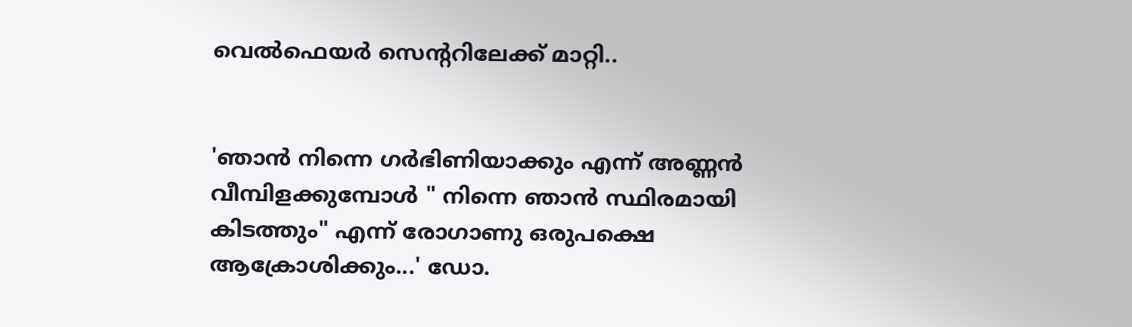വെല്‍ഫെയര്‍ സെന്ററിലേക്ക് മാറ്റി..


'ഞാൻ നിന്നെ ഗർഭിണിയാക്കും എന്ന് അണ്ണൻ വീമ്പിളക്കുമ്പോൾ " നിന്നെ ഞാൻ സ്ഥിരമായി കിടത്തും" എന്ന് രോഗാണു ഒരുപക്ഷെ ആക്രോശിക്കും...' ഡോ.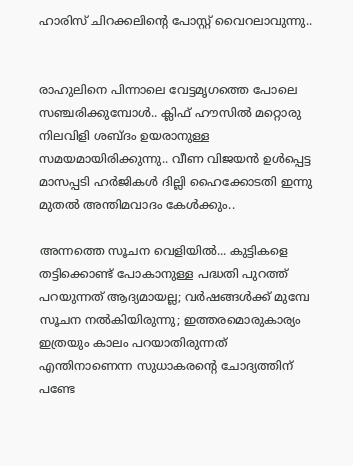ഹാരിസ് ചിറക്കലിന്റെ പോസ്റ്റ് വൈറലാവുന്നു..


രാഹുലിനെ പിന്നാലെ വേട്ടമൃഗത്തെ പോലെ സഞ്ചരിക്കുമ്പോൾ.. ക്ലിഫ് ഹൗസിൽ മറ്റൊരു നിലവിളി ശബ്ദം ഉയരാനുള്ള സമയമായിരിക്കുന്നു.. വീണ വിജയൻ ഉൾപ്പെട്ട മാസപ്പടി ഹർജികൾ ദില്ലി ഹൈക്കോടതി ഇന്നു മുതൽ അന്തിമവാദം കേൾക്കും..

അന്നത്തെ സൂചന വെളിയില്‍... കുട്ടികളെ തട്ടിക്കൊണ്ട് പോകാനുള്ള പദ്ധതി പുറത്ത് പറയുന്നത് ആദ്യമായല്ല; വര്‍ഷങ്ങള്‍ക്ക് മുമ്പേ സൂചന നല്‍കിയിരുന്നു; ഇത്തരമൊരുകാര്യം ഇത്രയും കാലം പറയാതിരുന്നത് എന്തിനാണെന്ന സുധാകരന്റെ ചോദ്യത്തിന് പണ്ടേ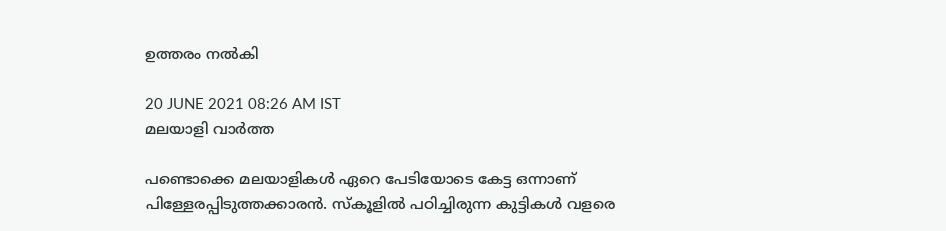ഉത്തരം നല്‍കി

20 JUNE 2021 08:26 AM IST
മലയാളി വാര്‍ത്ത

പണ്ടൊക്കെ മലയാളികള്‍ ഏറെ പേടിയോടെ കേട്ട ഒന്നാണ് പിള്ളേരപ്പിടുത്തക്കാരന്‍. സ്‌കൂളില്‍ പഠിച്ചിരുന്ന കുട്ടികള്‍ വളരെ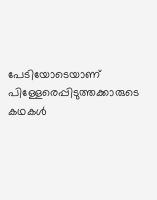പേടിയോടെയാണ് പിള്ളേരെപ്പിടുത്തക്കാരുടെ കഥകള്‍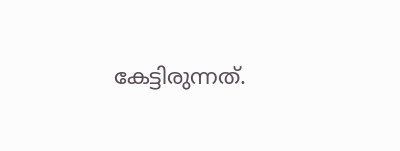കേട്ടിരുന്നത്.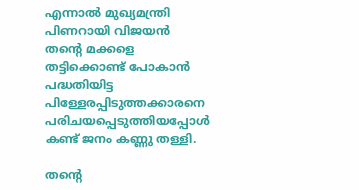എന്നാല്‍ മുഖ്യമന്ത്രി പിണറായി വിജയന്‍ തന്റെ മക്കളെ തട്ടിക്കൊണ്ട് പോകാന്‍ പദ്ധതിയിട്ട പിള്ളേരപ്പിടുത്തക്കാരനെ പരിചയപ്പെടുത്തിയപ്പോള്‍ കണ്ട് ജനം കണ്ണു തള്ളി.

തന്റെ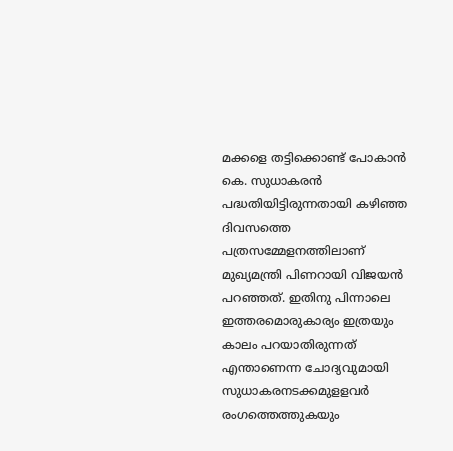മക്കളെ തട്ടിക്കൊണ്ട് പോകാന്‍ കെ. സുധാകരന്‍ പദ്ധതിയിട്ടിരുന്നതായി കഴിഞ്ഞ ദിവസത്തെ പത്രസമ്മേളനത്തിലാണ് മുഖ്യമന്ത്രി പിണറായി വിജയന്‍ പറഞ്ഞത്. ഇതിനു പിന്നാലെ ഇത്തരമൊരുകാര്യം ഇത്രയും കാലം പറയാതിരുന്നത് എന്താണെന്ന ചോദ്യവുമായി സുധാകരനടക്കമുളളവര്‍ രംഗത്തെത്തുകയും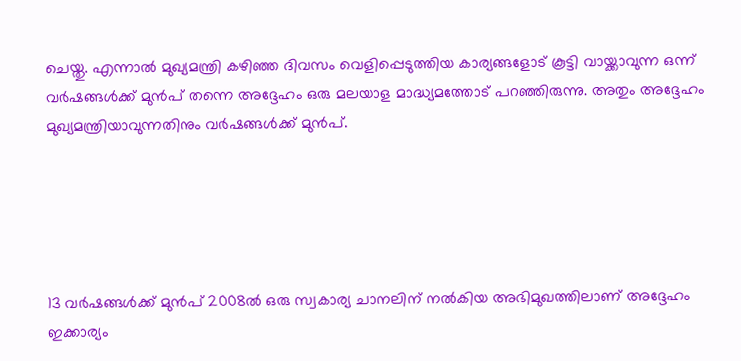ചെയ്തു. എന്നാല്‍ മുഖ്യമന്ത്രി കഴിഞ്ഞ ദിവസം വെളിപ്പെടുത്തിയ കാര്യങ്ങളോട് കൂട്ടി വായ്ക്കാവുന്ന ഒന്ന് വര്‍ഷങ്ങള്‍ക്ക് മുന്‍പ് തന്നെ അദ്ദേഹം ഒരു മലയാള മാദ്ധ്യമത്തോട് പറഞ്ഞിരുന്നു. അതും അദ്ദേഹം മുഖ്യമന്ത്രിയാവുന്നതിനും വര്‍ഷങ്ങള്‍ക്ക് മുന്‍പ്.





13 വര്‍ഷങ്ങള്‍ക്ക് മുന്‍പ് 2008ല്‍ ഒരു സ്വകാര്യ ചാനലിന് നല്‍കിയ അഭിമുഖത്തിലാണ് അദ്ദേഹം ഇക്കാര്യം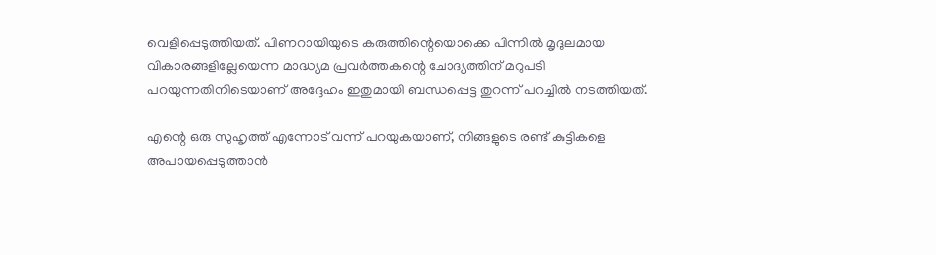വെളിപ്പെടുത്തിയത്. പിണറായിയുടെ കരുത്തിന്റെയൊക്കെ പിന്നില്‍ മൃദുലമായ വികാരങ്ങളില്ലേയെന്ന മാദ്ധ്യമ പ്രവര്‍ത്തകന്റെ ചോദ്യത്തിന് മറുപടി പറയുന്നതിനിടെയാണ് അദ്ദേഹം ഇതുമായി ബന്ധപ്പെട്ട തുറന്ന് പറച്ചില്‍ നടത്തിയത്.

എന്റെ ഒരു സുഹൃത്ത് എന്നോട് വന്ന് പറയുകയാണ്, നിങ്ങളുടെ രണ്ട് കുട്ടികളെ അപായപ്പെടുത്താന്‍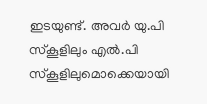ഇടയുണ്ട്. അവര്‍ യു.പി സ്‌കൂളിലും എല്‍.പി സ്‌കൂളിലുമൊക്കെയായി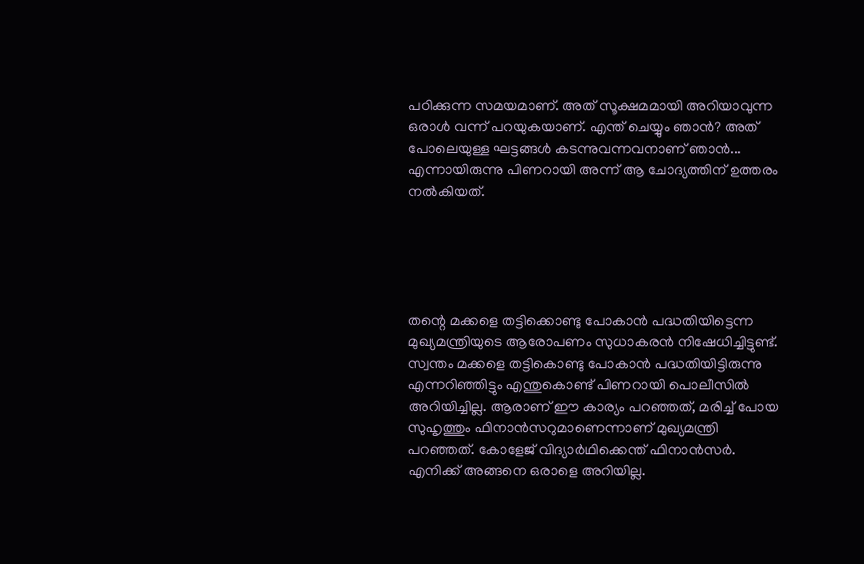പഠിക്കുന്ന സമയമാണ്. അത് സൂക്ഷമമായി അറിയാവുന്ന ഒരാള്‍ വന്ന് പറയുകയാണ്. എന്ത് ചെയ്യും ഞാന്‍? അത് പോലെയുള്ള ഘട്ടങ്ങള്‍ കടന്നുവന്നവനാണ് ഞാന്‍... എന്നായിരുന്നു പിണറായി അന്ന് ആ ചോദ്യത്തിന് ഉത്തരം നല്‍കിയത്.





തന്റെ മക്കളെ തട്ടിക്കൊണ്ടു പോകാന്‍ പദ്ധതിയിട്ടെന്ന മുഖ്യമന്ത്രിയുടെ ആരോപണം സുധാകരന്‍ നിഷേധിച്ചിട്ടുണ്ട്. സ്വന്തം മക്കളെ തട്ടികൊണ്ടു പോകാന്‍ പദ്ധതിയിട്ടിരുന്നു എന്നറിഞ്ഞിട്ടും എന്തുകൊണ്ട് പിണറായി പൊലീസില്‍ അറിയിച്ചില്ല. ആരാണ് ഈ കാര്യം പറഞ്ഞത്, മരിച്ച് പോയ സുഹൃത്തും ഫിനാന്‍സറുമാണെന്നാണ് മുഖ്യമന്ത്രി പറഞ്ഞത്. കോളേജ് വിദ്യാര്‍ഥിക്കെന്ത് ഫിനാന്‍സര്‍. എനിക്ക് അങ്ങനെ ഒരാളെ അറിയില്ല.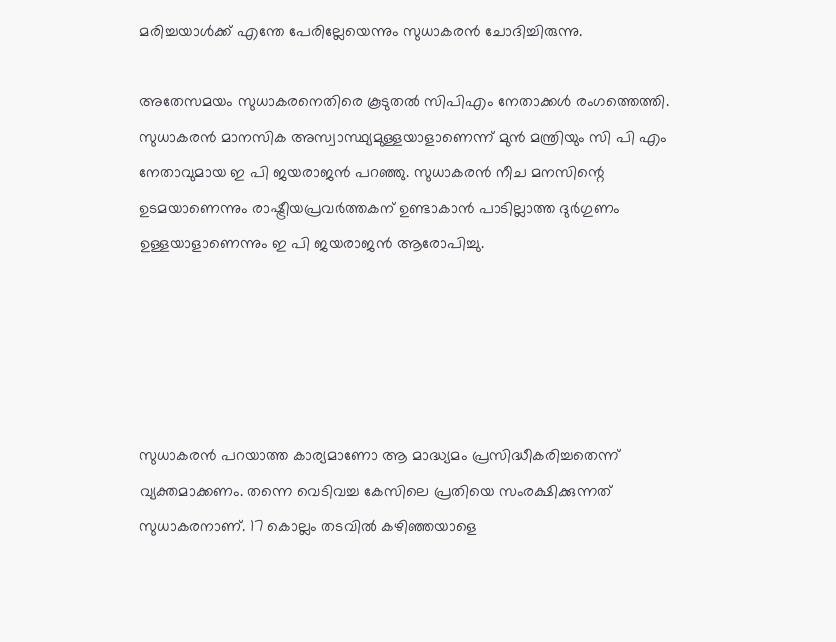മരിച്ചയാള്‍ക്ക് എന്തേ പേരില്ലേയെന്നും സുധാകരന്‍ ചോദിച്ചിരുന്നു.

അതേസമയം സുധാകരനെതിരെ കൂടുതല്‍ സിപിഎം നേതാക്കള്‍ രംഗത്തെത്തി. സുധാകരന്‍ മാനസിക അസ്വാസ്ഥ്യമുള്ളയാളാണെന്ന് മുന്‍ മന്ത്രിയും സി പി എം നേതാവുമായ ഇ പി ജയരാജന്‍ പറഞ്ഞു. സുധാകരന്‍ നീച മനസിന്റെ ഉടമയാണെന്നും രാഷ്ട്രീയപ്രവര്‍ത്തകന് ഉണ്ടാകാന്‍ പാടില്ലാത്ത ദുര്‍ഗുണം ഉള്ളയാളാണെന്നും ഇ പി ജയരാജന്‍ ആരോപിച്ചു.





സുധാകരന്‍ പറയാത്ത കാര്യമാണോ ആ മാദ്ധ്യമം പ്രസിദ്ധീകരിച്ചതെന്ന് വ്യക്തമാക്കണം. തന്നെ വെടിവച്ച കേസിലെ പ്രതിയെ സംരക്ഷിക്കുന്നത് സുധാകരനാണ്. 17 കൊല്ലം തടവില്‍ കഴിഞ്ഞയാളെ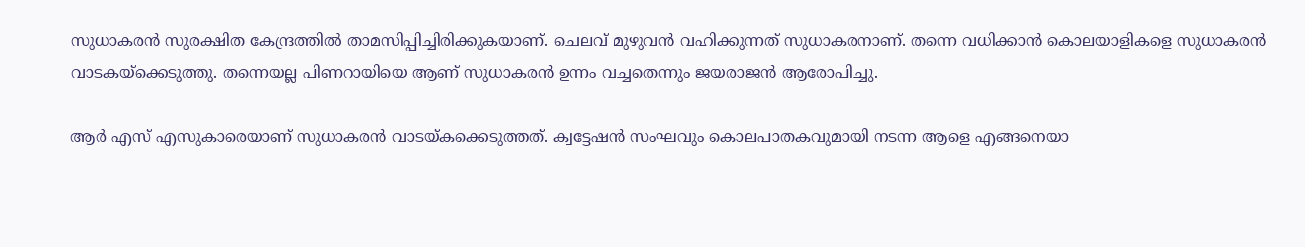സുധാകരന്‍ സുരക്ഷിത കേന്ദ്രത്തില്‍ താമസിപ്പിച്ചിരിക്കുകയാണ്. ചെലവ് മുഴുവന്‍ വഹിക്കുന്നത് സുധാകരനാണ്. തന്നെ വധിക്കാന്‍ കൊലയാളികളെ സുധാകരന്‍ വാടകയ്‌ക്കെടുത്തു. തന്നെയല്ല പിണറായിയെ ആണ് സുധാകരന്‍ ഉന്നം വച്ചതെന്നും ജയരാജന്‍ ആരോപിച്ചു.

ആര്‍ എസ് എസുകാരെയാണ് സുധാകരന്‍ വാടയ്കക്കെടുത്തത്. ക്വട്ടേഷന്‍ സംഘവും കൊലപാതകവുമായി നടന്ന ആളെ എങ്ങനെയാ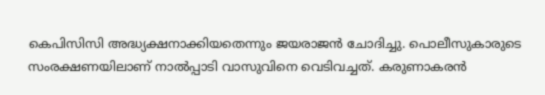കെപിസിസി അദ്ധ്യക്ഷനാക്കിയതെന്നും ജയരാജന്‍ ചോദിച്ചു. പൊലീസുകാരുടെ സംരക്ഷണയിലാണ് നാല്‍പ്പാടി വാസുവിനെ വെടിവച്ചത്. കരുണാകരന്‍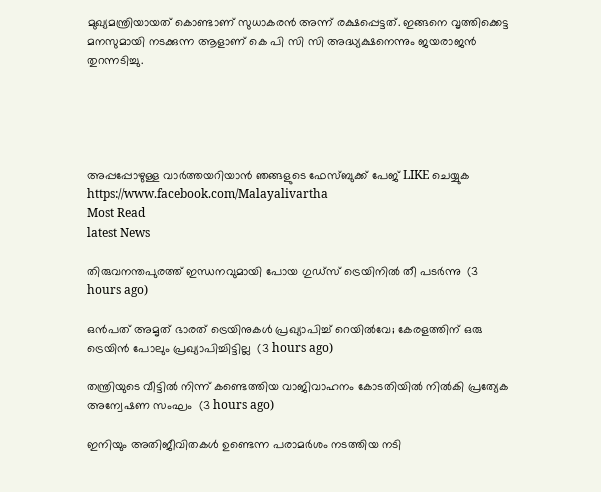മുഖ്യമന്ത്രിയായത് കൊണ്ടാണ് സുധാകരന്‍ അന്ന് രക്ഷപ്പെട്ടത്. ഇങ്ങനെ വൃത്തിക്കെട്ട മനസുമായി നടക്കുന്ന ആളാണ് കെ പി സി സി അദ്ധ്യക്ഷനെന്നും ജയരാജന്‍ തുറന്നടിച്ചു.





അപ്പപ്പോഴുള്ള വാര്‍ത്തയറിയാന്‍ ഞങ്ങളുടെ ഫേസ്‌ബുക്ക്‌ പേജ് LIKE ചെയ്യുക
https://www.facebook.com/Malayalivartha
Most Read
latest News

തിരുവനന്തപുരത്ത് ഇന്ധനവുമായി പോയ ഗുഡ്‌സ് ട്രെയിനില്‍ തീ പടര്‍ന്നു  (3 hours ago)

ഒന്‍പത് അമൃത് ഭാരത് ട്രെയിനുകള്‍ പ്രഖ്യാപിച്ച് റെയില്‍വേ; കേരളത്തിന് ഒരു ട്രെയിന്‍ പോലും പ്രഖ്യാപിച്ചിട്ടില്ല  (3 hours ago)

തന്ത്രിയുടെ വീട്ടില്‍ നിന്ന് കണ്ടെത്തിയ വാജിവാഹനം കോടതിയില്‍ നില്‍കി പ്രത്യേക അന്വേഷണ സംഘം  (3 hours ago)

ഇനിയും അതിജീവിതകള്‍ ഉണ്ടെന്ന പരാമര്‍ശം നടത്തിയ നടി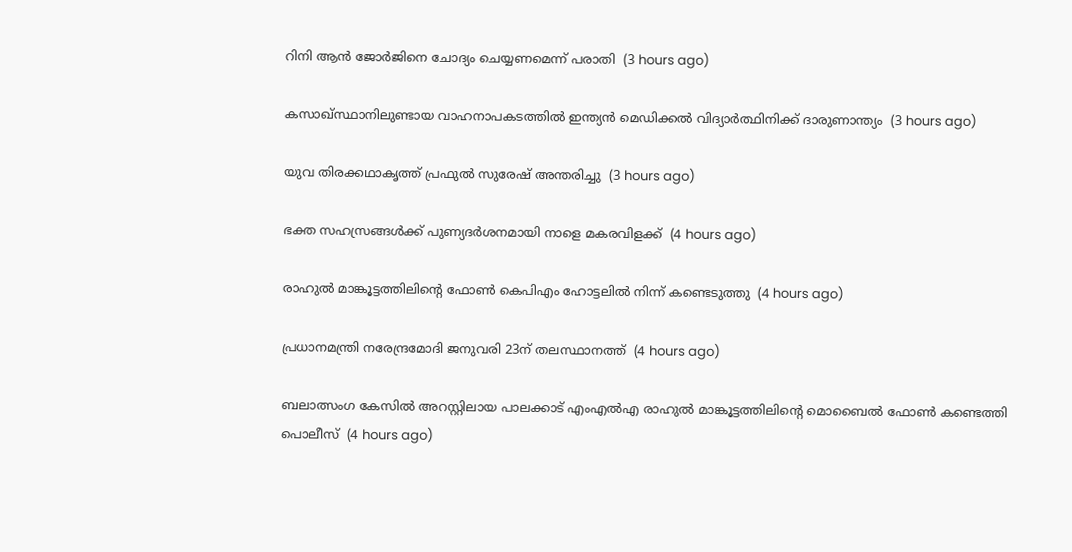റിനി ആന്‍ ജോര്‍ജിനെ ചോദ്യം ചെയ്യണമെന്ന് പരാതി  (3 hours ago)

കസാഖ്സ്ഥാനിലുണ്ടായ വാഹനാപകടത്തില്‍ ഇന്ത്യന്‍ മെഡിക്കല്‍ വിദ്യാര്‍ത്ഥിനിക്ക് ദാരുണാന്ത്യം  (3 hours ago)

യുവ തിരക്കഥാകൃത്ത് പ്രഫുല്‍ സുരേഷ് അന്തരിച്ചു  (3 hours ago)

ഭക്ത സഹസ്രങ്ങള്‍ക്ക് പുണ്യദര്‍ശനമായി നാളെ മകരവിളക്ക്  (4 hours ago)

രാഹുല്‍ മാങ്കൂട്ടത്തിലിന്റെ ഫോണ്‍ കെപിഎം ഹോട്ടലില്‍ നിന്ന് കണ്ടെടുത്തു  (4 hours ago)

പ്രധാനമന്ത്രി നരേന്ദ്രമോദി ജനുവരി 23ന് തലസ്ഥാനത്ത്  (4 hours ago)

ബലാത്സംഗ കേസിൽ അറസ്റ്റിലായ പാലക്കാട് എംഎൽഎ രാഹുൽ മാങ്കൂട്ടത്തിലിന്റെ മൊബൈൽ ഫോൺ കണ്ടെത്തി പൊലീസ്  (4 hours ago)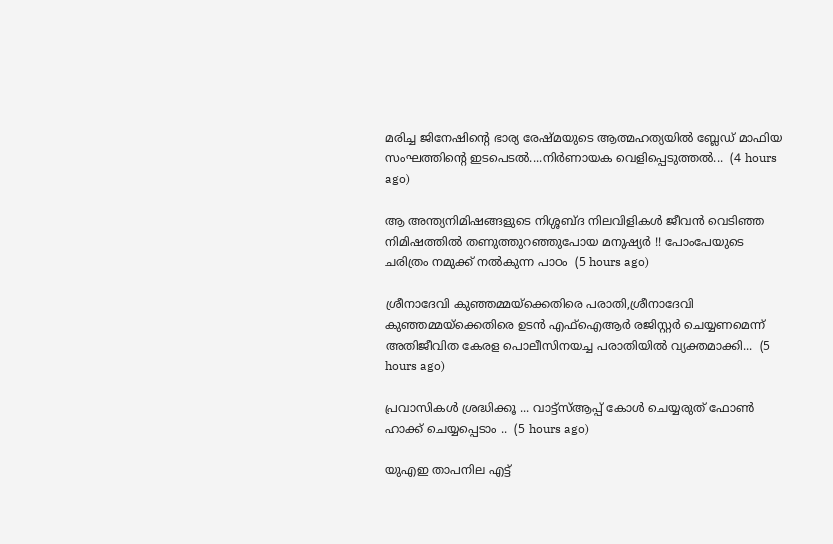മരിച്ച ജിനേഷിന്റെ ഭാര്യ രേഷ്മയുടെ ആത്മഹത്യയില്‍ ബ്ലേഡ് മാഫിയ സംഘത്തിന്റെ ഇടപെടല്‍....നിര്‍ണായക വെളിപ്പെടുത്തല്‍...  (4 hours ago)

ആ അന്ത്യനിമിഷങ്ങളുടെ നിശ്ശബ്ദ നിലവിളികൾ ജീവൻ വെടിഞ്ഞ നിമിഷത്തിൽ തണുത്തുറഞ്ഞുപോയ മനുഷ്യർ !! പോംപേയുടെ ചരിത്രം നമുക്ക് നൽകുന്ന പാഠം  (5 hours ago)

ശ്രീനാദേവി കുഞ്ഞമ്മയ്‌ക്കെതിരെ പരാതി,ശ്രീനാദേവി കുഞ്ഞമ്മയ്ക്കെതിരെ ഉടന്‍ എഫ്ഐആര്‍ രജിസ്റ്റര്‍ ചെയ്യണമെന്ന് അതിജീവിത കേരള പൊലീസിനയച്ച പരാതിയില്‍ വ്യക്തമാക്കി...  (5 hours ago)

പ്രവാസികൾ ശ്രദ്ധിക്കൂ ... വാട്ട്‌സ്ആപ്പ് കോൾ ചെയ്യരുത് ഫോൺ ഹാക്ക് ചെയ്യപ്പെടാം ..  (5 hours ago)

യുഎഇ താപനില എട്ട്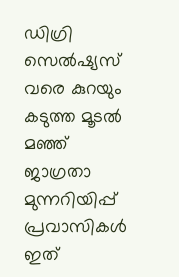ഡിഗ്രി സെല്‍ഷ്യസ് വരെ കുറയും കടുത്ത മൂടൽ മഞ്ഞ് ജാഗ്രതാ മുന്നറിയിപ്പ് പ്രവാസികൾ ഇത്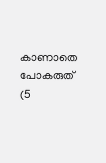കാണാതെ പോകരുത്  (5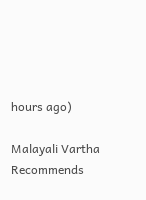hours ago)

Malayali Vartha Recommends